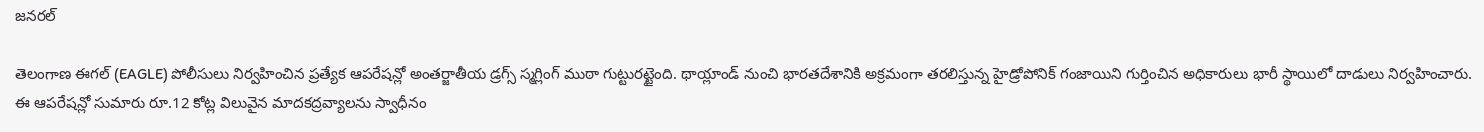జనరల్

తెలంగాణ ఈగల్ (EAGLE) పోలీసులు నిర్వహించిన ప్రత్యేక ఆపరేషన్లో అంతర్జాతీయ డ్రగ్స్ స్మగ్లింగ్ ముఠా గుట్టురట్టైంది. థాయ్లాండ్ నుంచి భారతదేశానికి అక్రమంగా తరలిస్తున్న హైడ్రోపోనిక్ గంజాయిని గుర్తించిన అధికారులు భారీ స్థాయిలో దాడులు నిర్వహించారు. ఈ ఆపరేషన్లో సుమారు రూ.12 కోట్ల విలువైన మాదకద్రవ్యాలను స్వాధీనం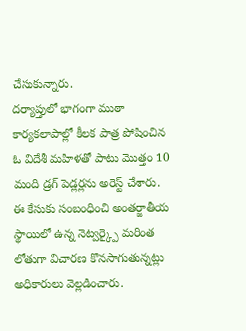చేసుకున్నారు.
దర్యాప్తులో భాగంగా ముఠా కార్యకలాపాల్లో కీలక పాత్ర పోషించిన ఓ విదేశీ మహిళతో పాటు మొత్తం 10 మంది డ్రగ్ పెడ్లర్లను అరెస్ట్ చేశారు. ఈ కేసుకు సంబంధించి అంతర్జాతీయ స్థాయిలో ఉన్న నెట్వర్క్పై మరింత లోతుగా విచారణ కొనసాగుతున్నట్లు అధికారులు వెల్లడించారు.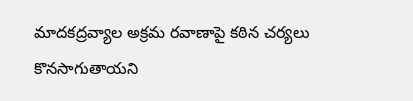మాదకద్రవ్యాల అక్రమ రవాణాపై కఠిన చర్యలు కొనసాగుతాయని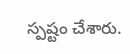స్పష్టం చేశారు.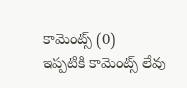కామెంట్స్ (0)
ఇప్పటికి కామెంట్స్ లేవు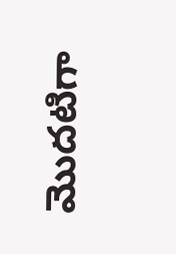మొదటిగా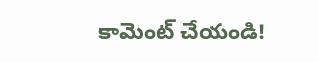కామెంట్ చేయండి!